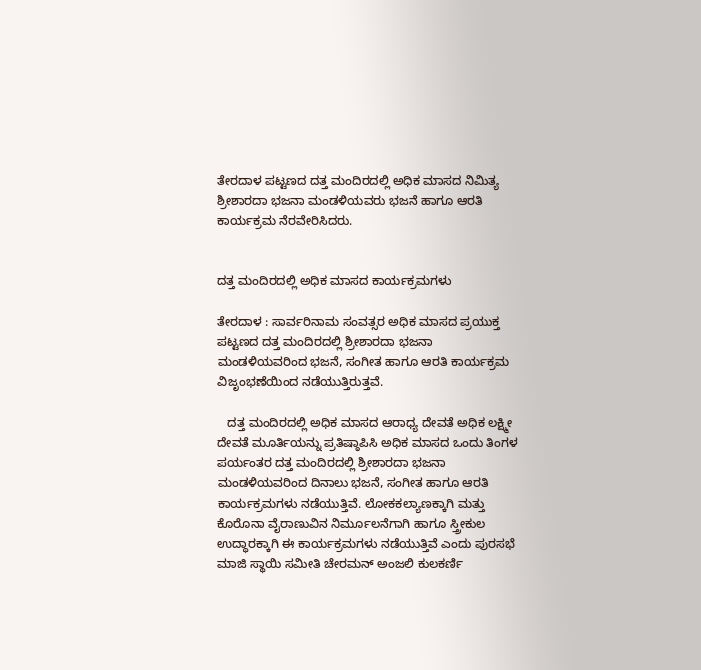ತೇರದಾಳ ಪಟ್ಟಣದ ದತ್ತ ಮಂದಿರದಲ್ಲಿ ಅಧಿಕ ಮಾಸದ ನಿಮಿತ್ಯ ಶ್ರೀಶಾರದಾ ಭಜನಾ ಮಂಡಳಿಯವರು ಭಜನೆ ಹಾಗೂ ಆರತಿ ಕಾರ್ಯಕ್ರಮ ನೆರವೇರಿಸಿದರು.


ದತ್ತ ಮಂದಿರದಲ್ಲಿ ಅಧಿಕ ಮಾಸದ ಕಾರ್ಯಕ್ರಮಗಳು

ತೇರದಾಳ : ಸಾರ್ವರಿನಾಮ ಸಂವತ್ಸರ ಅಧಿಕ ಮಾಸದ ಪ್ರಯುಕ್ತ ಪಟ್ಟಣದ ದತ್ತ ಮಂದಿರದಲ್ಲಿ ಶ್ರೀಶಾರದಾ ಭಜನಾ ಮಂಡಳಿಯವರಿಂದ ಭಜನೆ, ಸಂಗೀತ ಹಾಗೂ ಆರತಿ ಕಾರ್ಯಕ್ರಮ ವಿಜೃಂಭಣೆಯಿಂದ ನಡೆಯುತ್ತಿರುತ್ತವೆ.

   ದತ್ತ ಮಂದಿರದಲ್ಲಿ ಅಧಿಕ ಮಾಸದ ಆರಾಧ್ಯ ದೇವತೆ ಅಧಿಕ ಲಕ್ಷ್ಮೀ ದೇವತೆ ಮೂರ್ತಿಯನ್ನು ಪ್ರತಿಷ್ಠಾಪಿಸಿ ಅಧಿಕ ಮಾಸದ ಒಂದು ತಿಂಗಳ ಪರ್ಯಂತರ ದತ್ತ ಮಂದಿರದಲ್ಲಿ ಶ್ರೀಶಾರದಾ ಭಜನಾ ಮಂಡಳಿಯವರಿಂದ ದಿನಾಲು ಭಜನೆ, ಸಂಗೀತ ಹಾಗೂ ಆರತಿ ಕಾರ್ಯಕ್ರಮಗಳು ನಡೆಯುತ್ತಿವೆ. ಲೋಕಕಲ್ಯಾಣಕ್ಕಾಗಿ ಮತ್ತು ಕೊರೊನಾ ವೈರಾಣುವಿನ ನಿರ್ಮೂಲನೆಗಾಗಿ ಹಾಗೂ ಸ್ತ್ರೀಕುಲ ಉದ್ಧಾರಕ್ಕಾಗಿ ಈ ಕಾರ್ಯಕ್ರಮಗಳು ನಡೆಯುತ್ತಿವೆ ಎಂದು ಪುರಸಭೆ ಮಾಜಿ ಸ್ಥಾಯಿ ಸಮೀತಿ ಚೇರಮನ್ ಅಂಜಲಿ ಕುಲಕರ್ಣಿ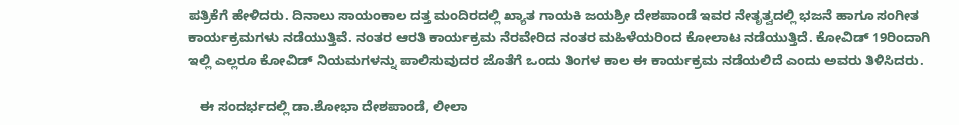ಪತ್ರಿಕೆಗೆ ಹೇಳಿದರು. ದಿನಾಲು ಸಾಯಂಕಾಲ ದತ್ತ ಮಂದಿರದಲ್ಲಿ ಖ್ಯಾತ ಗಾಯಕಿ ಜಯಶ್ರೀ ದೇಶಪಾಂಡೆ ಇವರ ನೇತೃತ್ವದಲ್ಲಿ ಭಜನೆ ಹಾಗೂ ಸಂಗೀತ ಕಾರ್ಯಕ್ರಮಗಳು ನಡೆಯುತ್ತಿವೆ. ನಂತರ ಆರತಿ ಕಾರ್ಯಕ್ರಮ ನೆರವೇರಿದ ನಂತರ ಮಹಿಳೆಯರಿಂದ ಕೋಲಾಟ ನಡೆಯುತ್ತಿದೆ. ಕೋವಿಡ್ 19ರಿಂದಾಗಿ ಇಲ್ಲಿ ಎಲ್ಲರೂ ಕೋವಿಡ್ ನಿಯಮಗಳನ್ನು ಪಾಲಿಸುವುದರ ಜೊತೆಗೆ ಒಂದು ತಿಂಗಳ ಕಾಲ ಈ ಕಾರ್ಯಕ್ರಮ ನಡೆಯಲಿದೆ ಎಂದು ಅವರು ತಿಳಿಸಿದರು.

   ಈ ಸಂದರ್ಭದಲ್ಲಿ ಡಾ.ಶೋಭಾ ದೇಶಪಾಂಡೆ, ಲೀಲಾ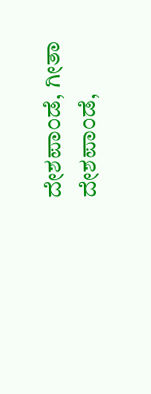ದೇಶಪಾಂಡೆ, ಗೀತಾ ದೇಶಪಾಂಡೆ,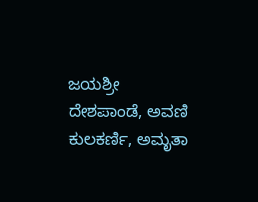ಜಯಶ್ರೀ ದೇಶಪಾಂಡೆ, ಅವಣಿ ಕುಲಕರ್ಣಿ, ಅಮೃತಾ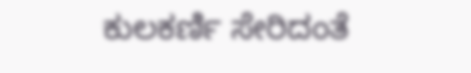ಕುಲಕರ್ಣಿ ಸೇರಿದಂತೆ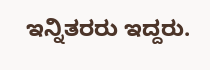ಇನ್ನಿತರರು ಇದ್ದರು.